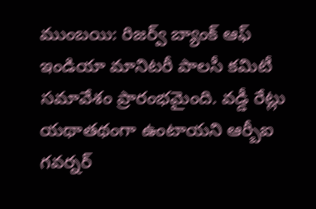ముంబయి: రిజర్వ్ బ్యాంక్ ఆఫ్ ఇండియా మానిటరీ పాలసీ కమిటీ సమావేశం ప్రారంభమైంది. వడ్డీ రేట్లు యథాతథంగా ఉంటాయని ఆర్బీఐ గవర్నర్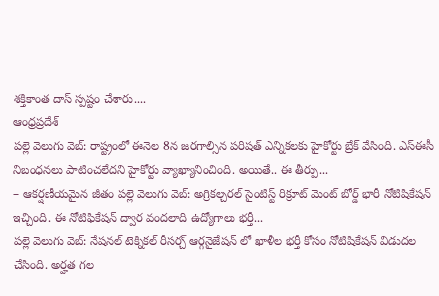శక్తికాంత దాస్ స్పష్టం చేశారు....
ఆంధ్రప్రదేశ్
పల్లె వెలుగు వెబ్: రాష్ట్రంలో ఈనెల 8న జరగాల్సిన పరిషత్ ఎన్నికలకు హైకోర్టు బ్రేక్ వేసింది. ఎస్ఈసీ నిబంధనలు పాటించలేదని హైకోర్టు వ్యాఖ్యానించింది. అయితే.. ఈ తీర్పు...
– ఆకర్షణీయమైన జీతం పల్లె వెలుగు వెబ్: అగ్రికల్చరల్ సైంటిస్ట్ రిక్రూట్ మెంట్ బోర్డ్ భారీ నోటిషికేషన్ ఇచ్చింది. ఈ నోటిఫికేషన్ ద్వార వందలాది ఉద్యోగాలు భర్తీ...
పల్లె వెలుగు వెబ్: నేషనల్ టెక్నికల్ రీసర్చ్ ఆర్గనైజేషన్ లో ఖాళీల భర్తీ కోసం నోటిషికేషన్ విడుదల చేసింది. అర్హత గల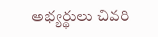అభ్యర్థులు చివరి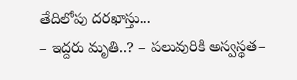తేదిలోపు దరఖాస్తు...
– ఇద్దరు మృతి..? – పలువురికి అస్వస్థత–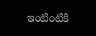ఇంటింటికి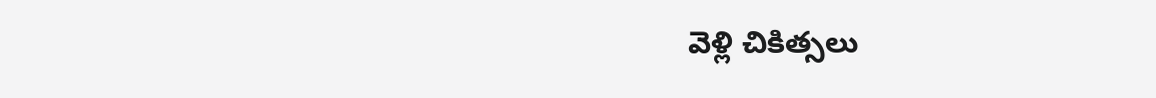వెళ్లి చికిత్సలు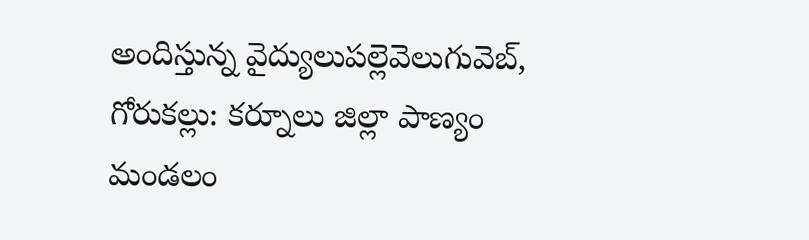అందిస్తున్న వైద్యులుపల్లెవెలుగువెబ్, గోరుకల్లు: కర్నూలు జిల్లా పాణ్యం మండలం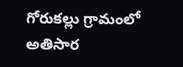గోరుకల్లు గ్రామంలో అతిసార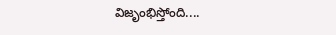విజృంభిస్తోంది....